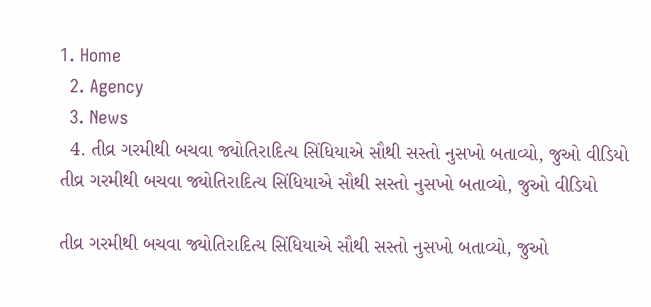1. Home
  2. Agency
  3. News
  4. તીવ્ર ગરમીથી બચવા જ્યોતિરાદિત્ય સિંધિયાએ સૌથી સસ્તો નુસખો બતાવ્યો, જુઓ વીડિયો
તીવ્ર ગરમીથી બચવા જ્યોતિરાદિત્ય સિંધિયાએ સૌથી સસ્તો નુસખો બતાવ્યો, જુઓ વીડિયો

તીવ્ર ગરમીથી બચવા જ્યોતિરાદિત્ય સિંધિયાએ સૌથી સસ્તો નુસખો બતાવ્યો, જુઓ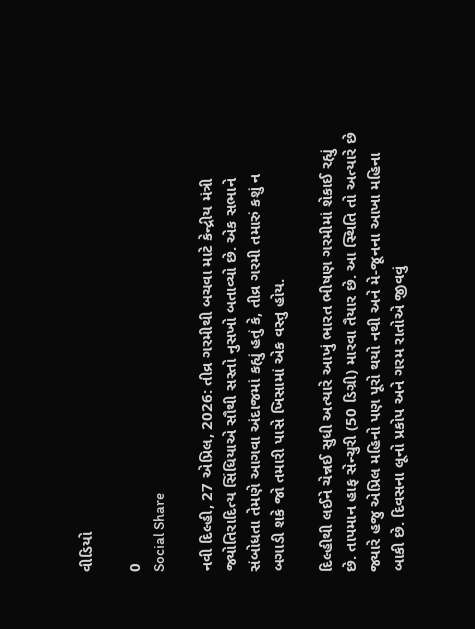વીડિયો

0
Social Share

નવી દિલ્હી, 27 એપ્રિલ, 2026: તીવ્ર ગરમીથી બચવા માટે કેન્દ્રીય મંત્રી જ્યોતિરાદિત્ય સિંધિયાએ સૌથી સસ્તો નુસખો બતાવ્યો છે. એક સભાને સંબોધતા તેમણે આગવા અંદાજમાં કહ્યું હતું કે, તીવ્ર ગરમી તમારું કશું ન બગાડી શકે જો તમારી પાસે ખિસામાં એક વસ્તુ હોય.

દિલ્હીથી લઈને ચેન્નઈ સુધી અત્યારે આખું ભારત ભીષણ ગરમીમાં શેકાઈ રહ્યું છે. તાપમાન હાફ સેન્ચુરી (50 ડિગ્રી) મારવા તૈયાર છે. આ સ્થિતિ તો અત્યારે છે જ્યારે હજુ એપ્રિલ મહિનો પણ પૂરો થયો નથી અને મે-જૂનના આખા મહિના બાકી છે. દિવસના લૂનો પ્રકોપ અને ગરમ રાતોએ જીવવું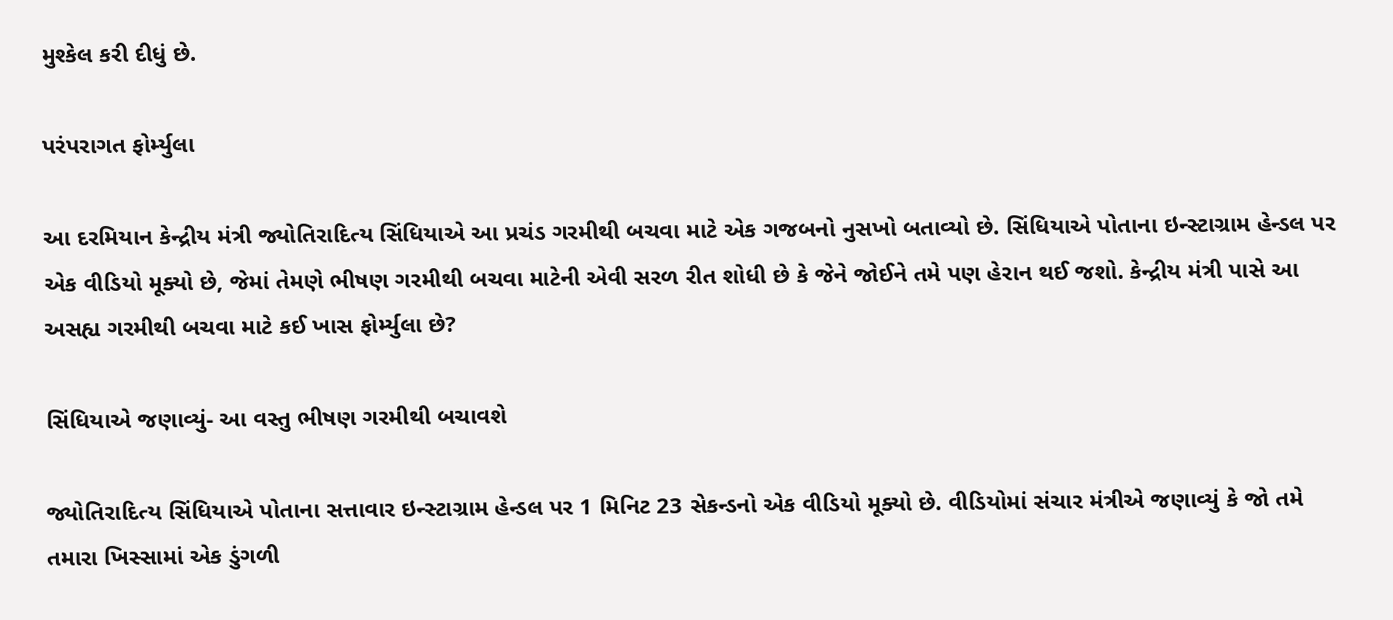મુશ્કેલ કરી દીધું છે.

પરંપરાગત ફોર્મ્યુલા

આ દરમિયાન કેન્દ્રીય મંત્રી જ્યોતિરાદિત્ય સિંધિયાએ આ પ્રચંડ ગરમીથી બચવા માટે એક ગજબનો નુસખો બતાવ્યો છે. સિંધિયાએ પોતાના ઇન્સ્ટાગ્રામ હેન્ડલ પર એક વીડિયો મૂક્યો છે, જેમાં તેમણે ભીષણ ગરમીથી બચવા માટેની એવી સરળ રીત શોધી છે કે જેને જોઈને તમે પણ હેરાન થઈ જશો. કેન્દ્રીય મંત્રી પાસે આ અસહ્ય ગરમીથી બચવા માટે કઈ ખાસ ફોર્મ્યુલા છે?

સિંધિયાએ જણાવ્યું- આ વસ્તુ ભીષણ ગરમીથી બચાવશે

જ્યોતિરાદિત્ય સિંધિયાએ પોતાના સત્તાવાર ઇન્સ્ટાગ્રામ હેન્ડલ પર 1 મિનિટ 23 સેકન્ડનો એક વીડિયો મૂક્યો છે. વીડિયોમાં સંચાર મંત્રીએ જણાવ્યું કે જો તમે તમારા ખિસ્સામાં એક ડુંગળી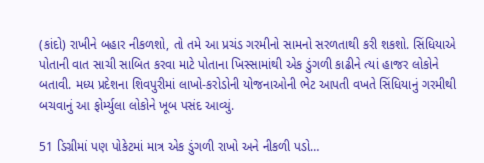(કાંદો) રાખીને બહાર નીકળશો, તો તમે આ પ્રચંડ ગરમીનો સામનો સરળતાથી કરી શકશો. સિંધિયાએ પોતાની વાત સાચી સાબિત કરવા માટે પોતાના ખિસ્સામાંથી એક ડુંગળી કાઢીને ત્યાં હાજર લોકોને બતાવી. મધ્ય પ્રદેશના શિવપુરીમાં લાખો-કરોડોની યોજનાઓની ભેટ આપતી વખતે સિંધિયાનું ગરમીથી બચવાનું આ ફોર્મ્યુલા લોકોને ખૂબ પસંદ આવ્યું.

51 ડિગ્રીમાં પણ પોકેટમાં માત્ર એક ડુંગળી રાખો અને નીકળી પડો…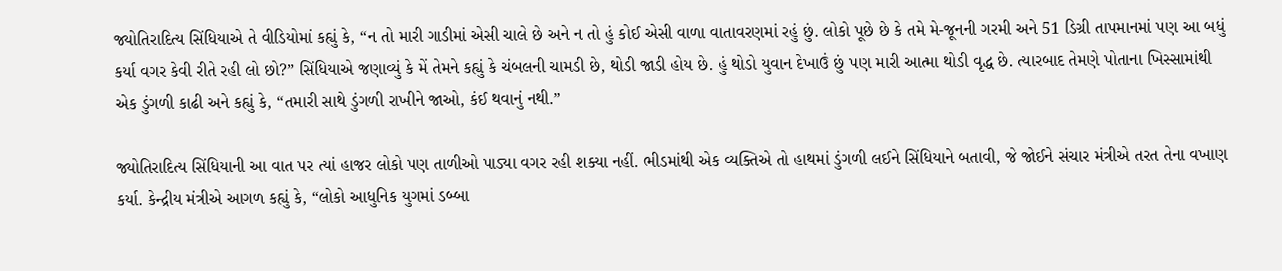જ્યોતિરાદિત્ય સિંધિયાએ તે વીડિયોમાં કહ્યું કે, “ન તો મારી ગાડીમાં એસી ચાલે છે અને ન તો હું કોઈ એસી વાળા વાતાવરણમાં રહું છું. લોકો પૂછે છે કે તમે મે-જૂનની ગરમી અને 51 ડિગ્રી તાપમાનમાં પણ આ બધું કર્યા વગર કેવી રીતે રહી લો છો?” સિંધિયાએ જણાવ્યું કે મેં તેમને કહ્યું કે ચંબલની ચામડી છે, થોડી જાડી હોય છે. હું થોડો યુવાન દેખાઉં છું પણ મારી આત્મા થોડી વૃદ્ધ છે. ત્યારબાદ તેમણે પોતાના ખિસ્સામાંથી એક ડુંગળી કાઢી અને કહ્યું કે, “તમારી સાથે ડુંગળી રાખીને જાઓ, કંઈ થવાનું નથી.”

જ્યોતિરાદિત્ય સિંધિયાની આ વાત પર ત્યાં હાજર લોકો પણ તાળીઓ પાડ્યા વગર રહી શક્યા નહીં. ભીડમાંથી એક વ્યક્તિએ તો હાથમાં ડુંગળી લઈને સિંધિયાને બતાવી, જે જોઈને સંચાર મંત્રીએ તરત તેના વખાણ કર્યા. કેન્દ્રીય મંત્રીએ આગળ કહ્યું કે, “લોકો આધુનિક યુગમાં ડબ્બા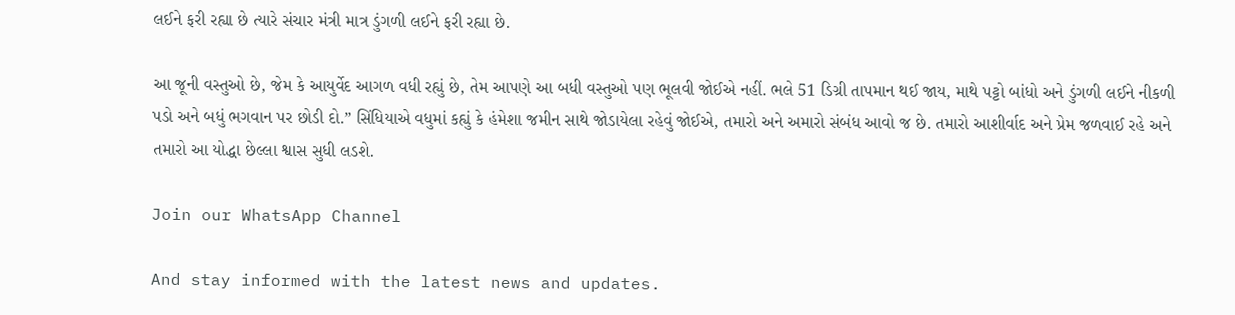લઈને ફરી રહ્યા છે ત્યારે સંચાર મંત્રી માત્ર ડુંગળી લઈને ફરી રહ્યા છે.

આ જૂની વસ્તુઓ છે, જેમ કે આયુર્વેદ આગળ વધી રહ્યું છે, તેમ આપણે આ બધી વસ્તુઓ પણ ભૂલવી જોઈએ નહીં. ભલે 51 ડિગ્રી તાપમાન થઈ જાય, માથે પટ્ટો બાંધો અને ડુંગળી લઈને નીકળી પડો અને બધું ભગવાન પર છોડી દો.” સિંધિયાએ વધુમાં કહ્યું કે હંમેશા જમીન સાથે જોડાયેલા રહેવું જોઈએ, તમારો અને અમારો સંબંધ આવો જ છે. તમારો આશીર્વાદ અને પ્રેમ જળવાઈ રહે અને તમારો આ યોદ્ધા છેલ્લા શ્વાસ સુધી લડશે.

Join our WhatsApp Channel

And stay informed with the latest news and updates.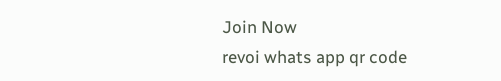Join Now
revoi whats app qr code